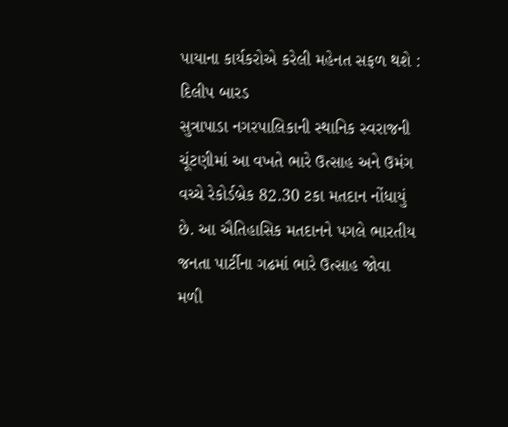પાયાના કાર્યકરોએ કરેલી મહેનત સફળ થશે : દિલીપ બારડ
સુત્રાપાડા નગરપાલિકાની સ્થાનિક સ્વરાજની ચૂંટણીમાં આ વખતે ભારે ઉત્સાહ અને ઉમંગ વચ્ચે રેકોર્ડબ્રેક 82.30 ટકા મતદાન નોંધાયું છે. આ ઐતિહાસિક મતદાનને પગલે ભારતીય જનતા પાર્ટીના ગઢમાં ભારે ઉત્સાહ જોવા મળી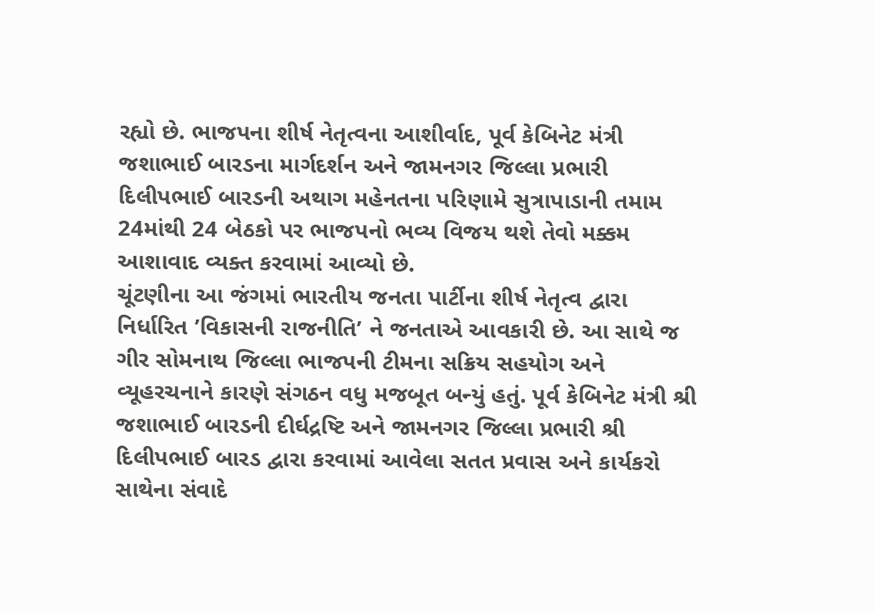રહ્યો છે. ભાજપના શીર્ષ નેતૃત્વના આશીર્વાદ, પૂર્વ કેબિનેટ મંત્રી જશાભાઈ બારડના માર્ગદર્શન અને જામનગર જિલ્લા પ્રભારી દિલીપભાઈ બારડની અથાગ મહેનતના પરિણામે સુત્રાપાડાની તમામ 24માંથી 24 બેઠકો પર ભાજપનો ભવ્ય વિજય થશે તેવો મક્કમ આશાવાદ વ્યક્ત કરવામાં આવ્યો છે.
ચૂંટણીના આ જંગમાં ભારતીય જનતા પાર્ટીના શીર્ષ નેતૃત્વ દ્વારા નિર્ધારિત ’વિકાસની રાજનીતિ’ ને જનતાએ આવકારી છે. આ સાથે જ ગીર સોમનાથ જિલ્લા ભાજપની ટીમના સક્રિય સહયોગ અને વ્યૂહરચનાને કારણે સંગઠન વધુ મજબૂત બન્યું હતું. પૂર્વ કેબિનેટ મંત્રી શ્રી જશાભાઈ બારડની દીર્ઘદ્રષ્ટિ અને જામનગર જિલ્લા પ્રભારી શ્રી દિલીપભાઈ બારડ દ્વારા કરવામાં આવેલા સતત પ્રવાસ અને કાર્યકરો સાથેના સંવાદે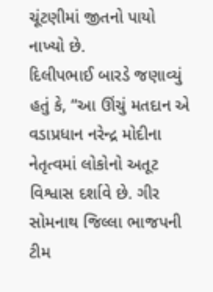ચૂંટણીમાં જીતનો પાયો નાખ્યો છે.
દિલીપભાઈ બારડે જણાવ્યું હતું કે, “આ ઊંચું મતદાન એ વડાપ્રધાન નરેન્દ્ર મોદીના નેતૃત્વમાં લોકોનો અતૂટ વિશ્વાસ દર્શાવે છે. ગીર સોમનાથ જિલ્લા ભાજપની ટીમ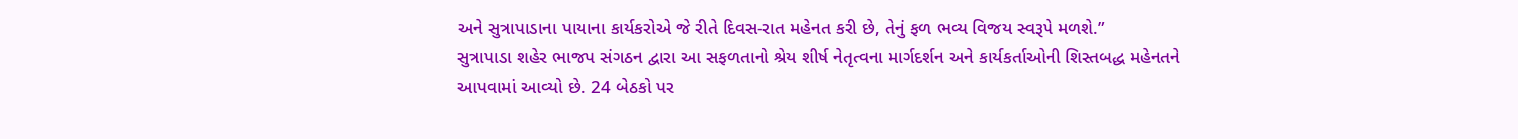અને સુત્રાપાડાના પાયાના કાર્યકરોએ જે રીતે દિવસ-રાત મહેનત કરી છે, તેનું ફળ ભવ્ય વિજય સ્વરૂપે મળશે.”
સુત્રાપાડા શહેર ભાજપ સંગઠન દ્વારા આ સફળતાનો શ્રેય શીર્ષ નેતૃત્વના માર્ગદર્શન અને કાર્યકર્તાઓની શિસ્તબદ્ધ મહેનતને આપવામાં આવ્યો છે. 24 બેઠકો પર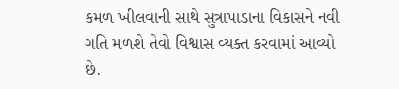કમળ ખીલવાની સાથે સુત્રાપાડાના વિકાસને નવી ગતિ મળશે તેવો વિશ્વાસ વ્યક્ત કરવામાં આવ્યો છે.